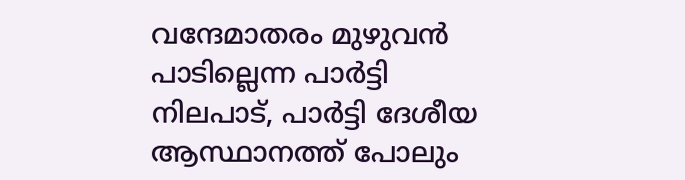വന്ദേമാതരം മുഴുവന്‍ പാടില്ലെന്ന പാര്‍ട്ടി നിലപാട്, പാര്‍ട്ടി ദേശീയ ആസ്ഥാനത്ത് പോലും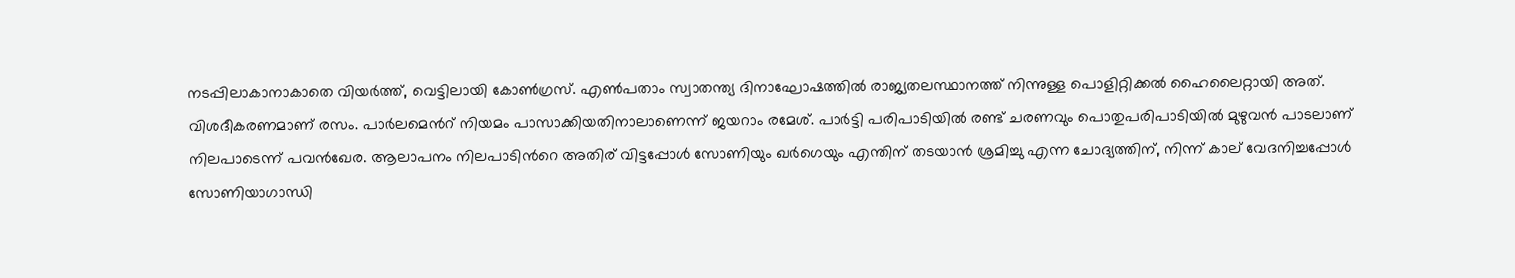നടപ്പിലാകാനാകാതെ വിയര്‍ത്ത്, വെട്ടിലായി കോണ്‍ഗ്രസ്. എണ്‍പതാം സ്വാതന്ത്യ ദിനാഘോഷ‍ത്തില്‍ രാജ്യതലസ്ഥാനത്ത് നിന്നുള്ള പൊളിറ്റിക്കല്‍ ഹൈലൈറ്റായി അത്. വിശദീകരണമാണ് രസം. പാര്‍ലമെന്‍റ് നിയമം പാസാക്കിയതിനാലാണെന്ന് ജയറാം രമേശ്. പാര്‍ട്ടി പരിപാടിയില്‍ രണ്ട് ചരണവും പൊതുപരിപാടിയില്‍ മുഴുവന്‍ പാടലാണ് നിലപാടെന്ന് പവന്‍ഖേര. ആലാപനം നിലപാടിന്‍റെ അതിര് വിട്ടപ്പോള്‍ സോണിയും ഖര്‍ഗെയും എന്തിന് തടയാന്‍ ശ്രമിച്ചു എന്ന ചോദ്യത്തിന്, നിന്ന് കാല് വേദനിച്ചപ്പോള്‍ സോണിയാഗാന്ധി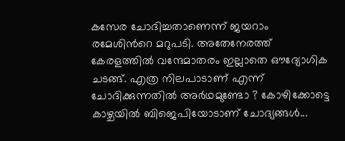കസേര ചോദിച്ചതാണെന്ന് ജയറാം രമേശിന്‍റെ മറുപടി. അതേനേരത്ത് കേരളത്തില്‍ വന്ദേമാതരം ഇല്ലാതെ ഔദ്യോഗിക ചടങ്ങ്. എത്ര നിലപാടാണ് എന്ന് ചോദിക്കുന്നതില്‍ അര്‍ഥമുണ്ടോ ? കോഴിക്കോട്ടെ കാഴ്ചയില്‍ ബിജെപിയോടാണ് ചോദ്യങ്ങള്‍...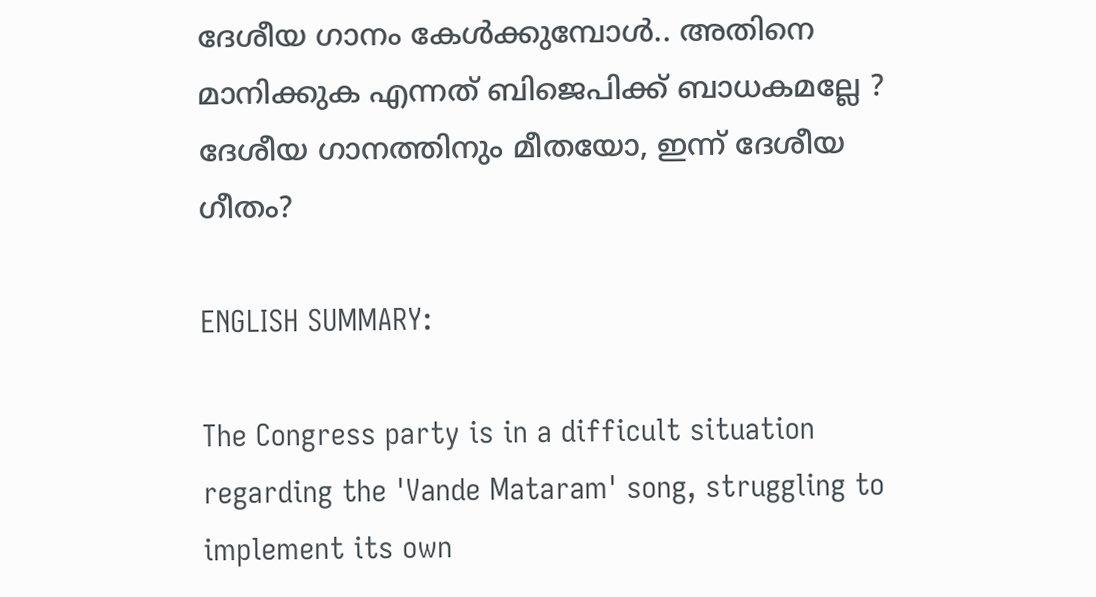ദേശീയ ഗാനം കേള്‍ക്കുമ്പോള്‍.. അതിനെ മാനിക്കുക എന്നത് ബിജെപിക്ക് ബാധകമല്ലേ ? ദേശീയ ഗാനത്തിനും മീതയോ, ഇന്ന് ദേശീയ ഗീതം?

ENGLISH SUMMARY:

The Congress party is in a difficult situation regarding the 'Vande Mataram' song, struggling to implement its own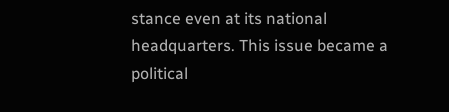stance even at its national headquarters. This issue became a political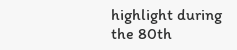highlight during the 80th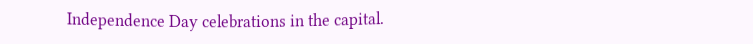Independence Day celebrations in the capital.